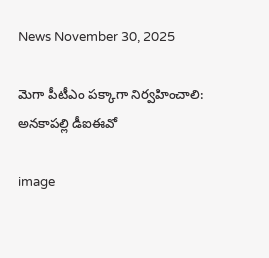News November 30, 2025

మెగా పీటీఎం పక్కాగా నిర్వహించాలి: అనకాపల్లి డీఐఈవో

image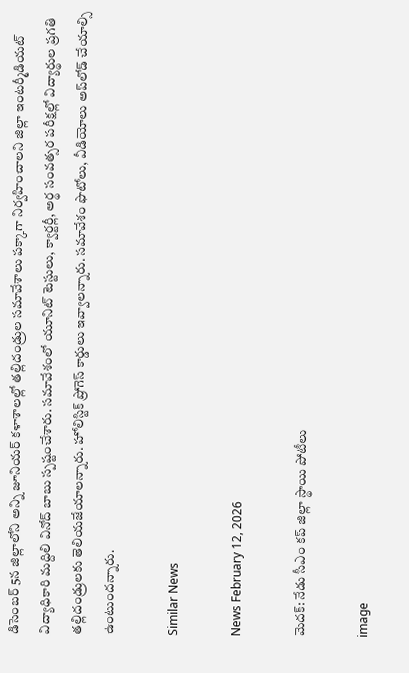డిసెంబర్ 5న జిల్లాలోని అన్ని జూనియర్ కళాశాలల్లో తల్లిదండ్రుల సమావేశాలు పక్కాగా నిర్వహించాలని జిల్లా ఇంటర్మీడియట్ విద్యాధికారి మద్దిలి వినోద్ బాబు స్పష్టంచేశారు. సమావేశంలో యూనిట్ టెస్టులు, క్వార్టర్లీ, అర్థ సంవత్సర పరీక్షల్లో విద్యార్థుల ప్రగతి తల్లిదండ్రులకు తెలియజేయాలన్నారు. హోలిస్టిక్ ప్రోగెస్ కార్డులు ఇవ్వాలన్నారు. సమావేశం ఫొటోలు, వీడియోలు అప్‌లోడ్ చేయాల్సి ఉంటుందన్నారు.

Similar News

News February 12, 2026

మెదక్: నేడు సీఎం కప్ జిల్లా స్థాయి పోటీలు

image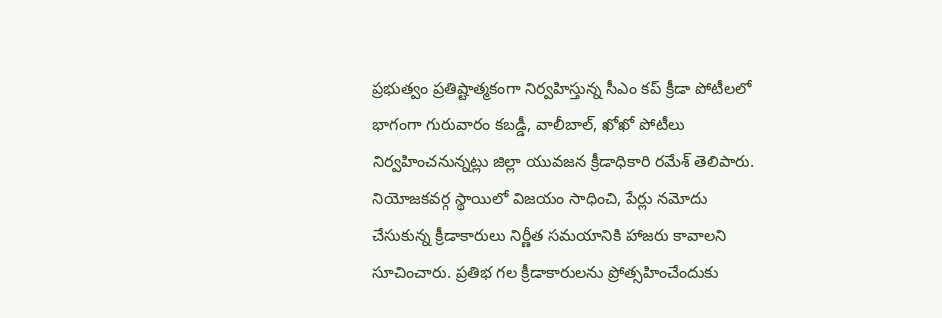ప్రభుత్వం ప్రతిష్టాత్మకంగా నిర్వహిస్తున్న సీఎం కప్ క్రీడా పోటీలలో భాగంగా గురువారం కబడ్డీ, వాలీబాల్, ఖోఖో పోటీలు నిర్వహించనున్నట్లు జిల్లా యువజన క్రీడాధికారి రమేశ్ తెలిపారు. నియోజకవర్గ స్థాయిలో విజయం సాధించి, పేర్లు నమోదు చేసుకున్న క్రీడాకారులు నిర్ణీత సమయానికి హాజరు కావాలని సూచించారు. ప్రతిభ గల క్రీడాకారులను ప్రోత్సహించేందుకు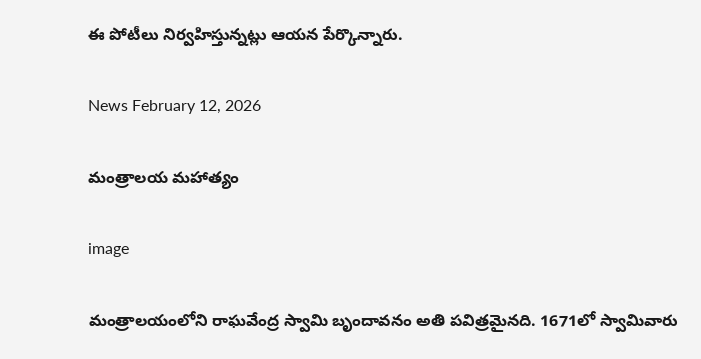ఈ పోటీలు నిర్వహిస్తున్నట్లు ఆయన పేర్కొన్నారు.

News February 12, 2026

మంత్రాలయ మహాత్యం

image

మంత్రాలయంలోని రాఘవేంద్ర స్వామి బృందావనం అతి పవిత్రమైనది. 1671లో స్వామివారు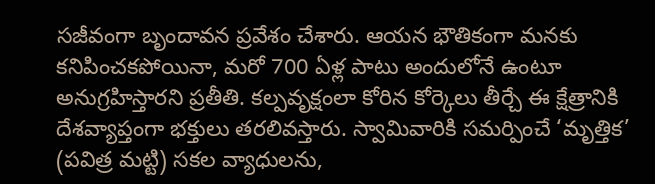సజీవంగా బృందావన ప్రవేశం చేశారు. ఆయన భౌతికంగా మనకు కనిపించకపోయినా, మరో 700 ఏళ్ల పాటు అందులోనే ఉంటూ అనుగ్రహిస్తారని ప్రతీతి. కల్పవృక్షంలా కోరిన కోర్కెలు తీర్చే ఈ క్షేత్రానికి దేశవ్యాప్తంగా భక్తులు తరలివస్తారు. స్వామివారికి సమర్పించే ‘మృత్తిక’ (పవిత్ర మట్టి) సకల వ్యాధులను,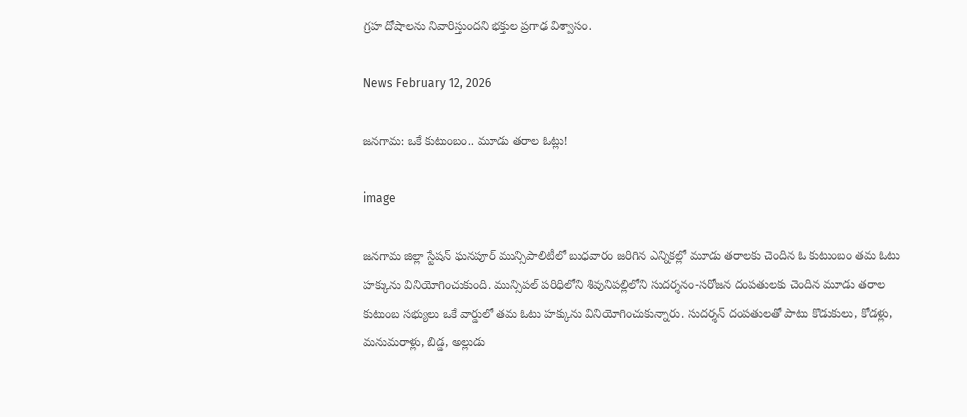గ్రహ దోషాలను నివారిస్తుందని భక్తుల ప్రగాఢ విశ్వాసం.

News February 12, 2026

జనగామ: ఒకే కుటుంబం.. మూడు తరాల ఓట్లు!

image

జనగామ జిల్లా స్టేషన్ ఘనపూర్ మున్సిపాలిటీలో బుధవారం జరిగిన ఎన్నికల్లో మూడు తరాలకు చెందిన ఓ కుటుంబం తమ ఓటు హక్కును వినియోగించుకుంది. మున్సిపల్ పరిధిలోని శివునిపల్లిలోని సుదర్శనం-సరోజన దంపతులకు చెందిన మూడు తరాల కుటుంబ సభ్యులు ఒకే వార్డులో తమ ఓటు హక్కును వినియోగించుకున్నారు. సుదర్శన్ దంపతులతో పాటు కొడుకులు, కోడళ్లు, మనుమరాళ్లు, బిడ్డ, అల్లుడు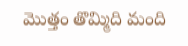మొత్తం తొమ్మిది మంది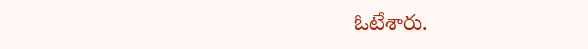ఓటేశారు.